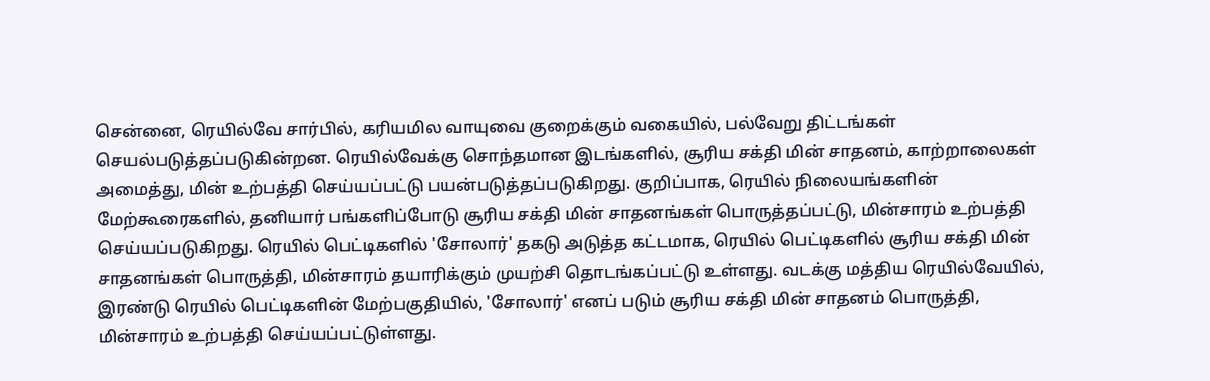சென்னை, ரெயில்வே சார்பில், கரியமில வாயுவை குறைக்கும் வகையில், பல்வேறு திட்டங்கள் செயல்படுத்தப்படுகின்றன. ரெயில்வேக்கு சொந்தமான இடங்களில், சூரிய சக்தி மின் சாதனம், காற்றாலைகள் அமைத்து, மின் உற்பத்தி செய்யப்பட்டு பயன்படுத்தப்படுகிறது. குறிப்பாக, ரெயில் நிலையங்களின் மேற்கூரைகளில், தனியார் பங்களிப்போடு சூரிய சக்தி மின் சாதனங்கள் பொருத்தப்பட்டு, மின்சாரம் உற்பத்தி செய்யப்படுகிறது. ரெயில் பெட்டிகளில் 'சோலார்' தகடு அடுத்த கட்டமாக, ரெயில் பெட்டிகளில் சூரிய சக்தி மின் சாதனங்கள் பொருத்தி, மின்சாரம் தயாரிக்கும் முயற்சி தொடங்கப்பட்டு உள்ளது. வடக்கு மத்திய ரெயில்வேயில், இரண்டு ரெயில் பெட்டிகளின் மேற்பகுதியில், 'சோலார்' எனப் படும் சூரிய சக்தி மின் சாதனம் பொருத்தி, மின்சாரம் உற்பத்தி செய்யப்பட்டுள்ளது.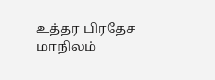உத்தர பிரதேச மாநிலம்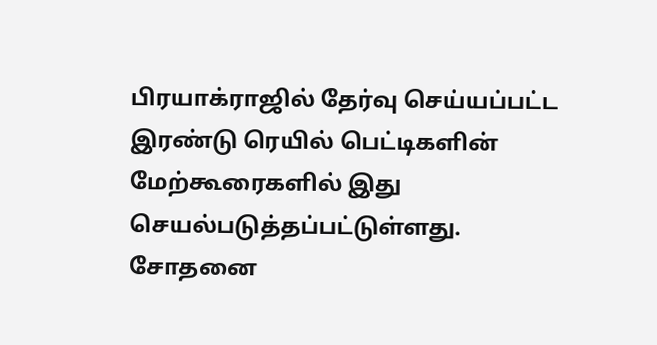பிரயாக்ராஜில் தேர்வு செய்யப்பட்ட இரண்டு ரெயில் பெட்டிகளின் மேற்கூரைகளில் இது செயல்படுத்தப்பட்டுள்ளது. சோதனை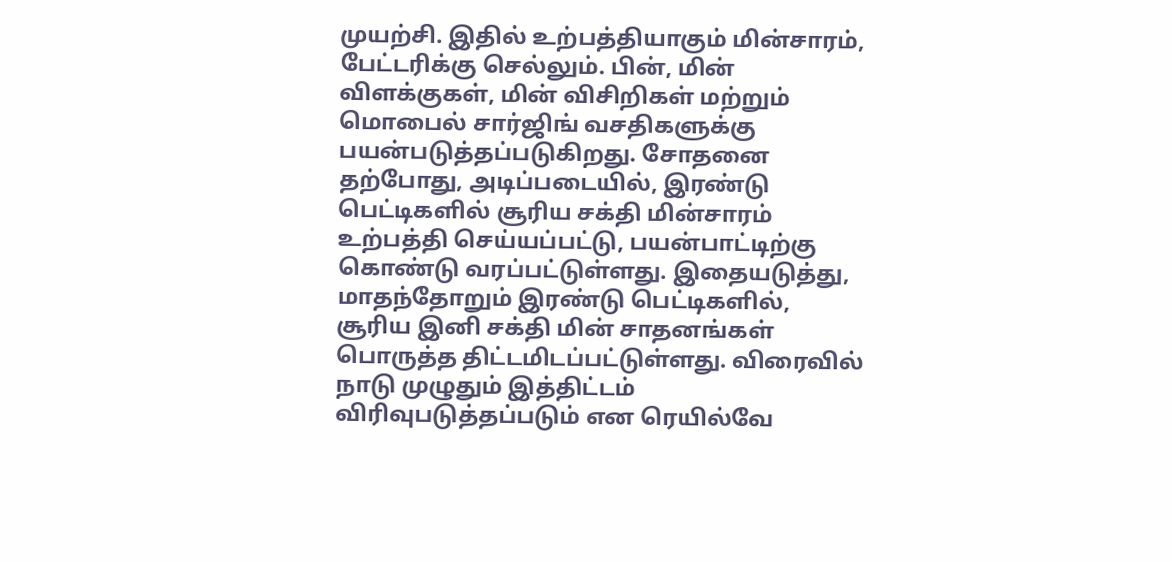முயற்சி. இதில் உற்பத்தியாகும் மின்சாரம், பேட்டரிக்கு செல்லும். பின், மின் விளக்குகள், மின் விசிறிகள் மற்றும் மொபைல் சார்ஜிங் வசதிகளுக்கு பயன்படுத்தப்படுகிறது. சோதனை தற்போது, அடிப்படையில், இரண்டு பெட்டிகளில் சூரிய சக்தி மின்சாரம் உற்பத்தி செய்யப்பட்டு, பயன்பாட்டிற்கு கொண்டு வரப்பட்டுள்ளது. இதையடுத்து, மாதந்தோறும் இரண்டு பெட்டிகளில், சூரிய இனி சக்தி மின் சாதனங்கள் பொருத்த திட்டமிடப்பட்டுள்ளது. விரைவில் நாடு முழுதும் இத்திட்டம் விரிவுபடுத்தப்படும் என ரெயில்வே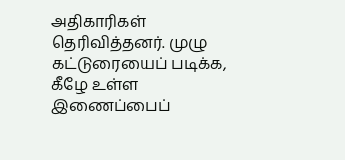அதிகாரிகள் தெரிவித்தனர். முழு கட்டுரையைப் படிக்க, கீழே உள்ள இணைப்பைப்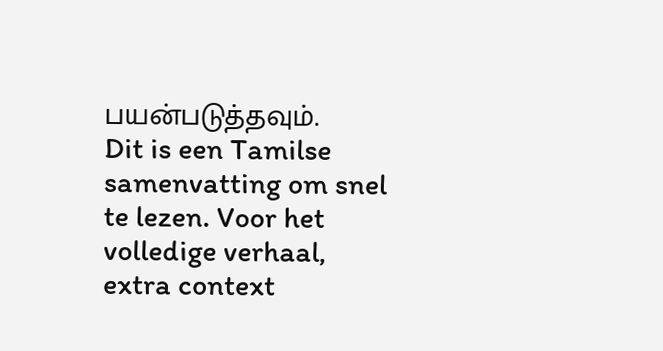பயன்படுத்தவும்.
Dit is een Tamilse samenvatting om snel te lezen. Voor het volledige verhaal, extra context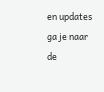en updates ga je naar de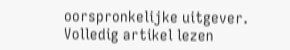oorspronkelijke uitgever.
Volledig artikel lezen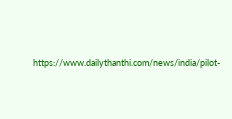https://www.dailythanthi.com/news/india/pilot-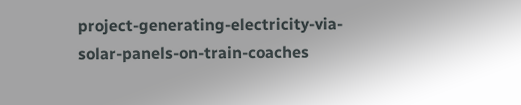project-generating-electricity-via-solar-panels-on-train-coaches